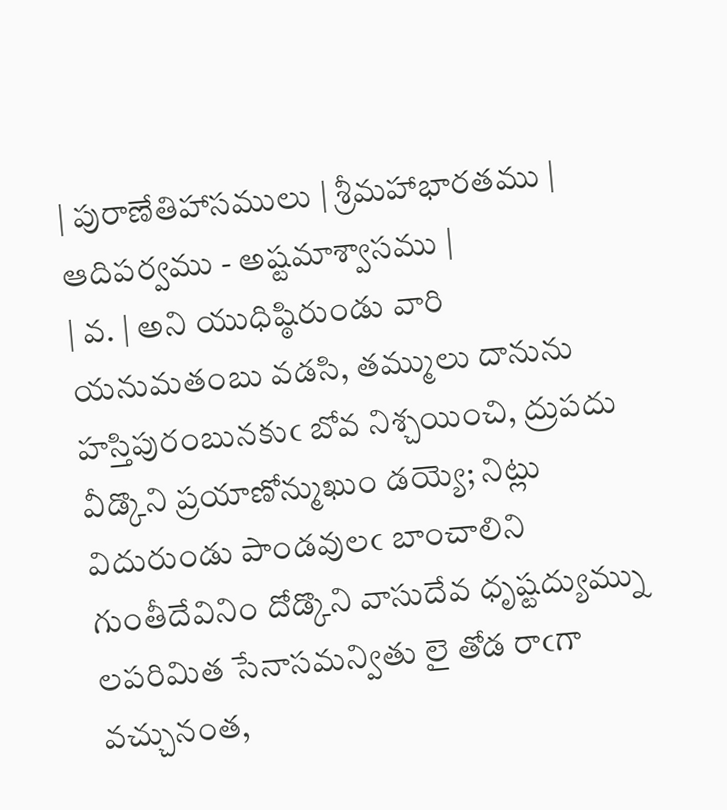| పురాణేతిహాసములు | శ్రీమహాభారతము | ఆదిపర్వము - అష్టమాశ్వాసము |
| వ. | అని యుధిష్ఠిరుండు వారి యనుమతంబు వడసి, తమ్ములు దానును హస్తిపురంబునకుఁ బోవ నిశ్చయించి, ద్రుపదు వీడ్కొని ప్రయాణోన్ముఖుం డయ్యె; నిట్లు విదురుండు పాండవులఁ బాంచాలిని గుంతీదేవినిం దోడ్కొని వాసుదేవ ధృష్టద్యుమ్ను లపరిమిత సేనాసమన్వితు లై తోడ రాఁగా వచ్చునంత,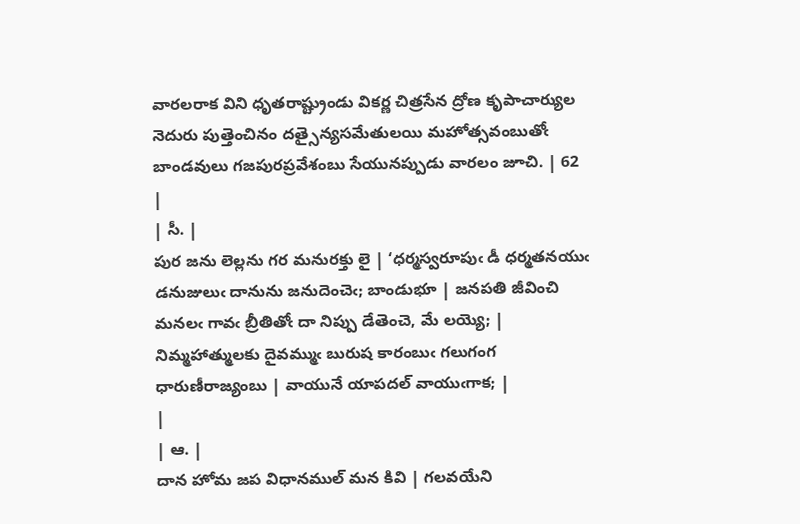వారలరాక విని ధృతరాష్ట్రుండు వికర్ణ చిత్రసేన ద్రోణ కృపాచార్యుల నెదురు పుత్తెంచినం దత్సైన్యసమేతులయి మహోత్సవంబుతోఁ బాండవులు గజపురప్రవేశంబు సేయునప్పుడు వారలం జూచి. | 62 |
| సీ. |
పుర జను లెల్లను గర మనురక్తు లై | ‘ధర్మస్వరూపుఁ డీ ధర్మతనయుఁ డనుజులుఁ దానును జనుదెంచెఁ; బాండుభూ | జనపతి జీవించి మనలఁ గావఁ బ్రీతితోఁ దా నిప్పు డేతెంచె, మే లయ్యె; | నిమ్మహాత్ములకు దైవమ్ముఁ బురుష కారంబుఁ గలుగంగ ధారుణీరాజ్యంబు | వాయునే యాపదల్ వాయుఁగాక; |
|
| ఆ. |
దాన హోమ జప విధానముల్ మన కివి | గలవయేని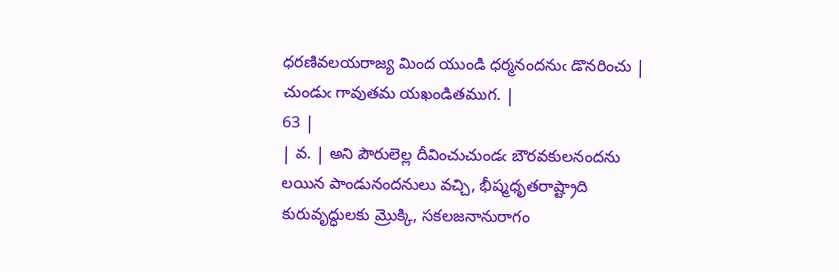ధరణివలయరాజ్య మింద యుండి ధర్మనందనుఁ డొనరించు | చుండుఁ గావుతమ యఖండితముగ. |
63 |
| వ. | అని పౌరులెల్ల దీవించుచుండఁ బౌరవకులనందను లయిన పాండునందనులు వచ్చి, భీష్మధృతరాష్ట్రాది కురువృద్ధులకు మ్రొక్కి, సకలజనానురాగం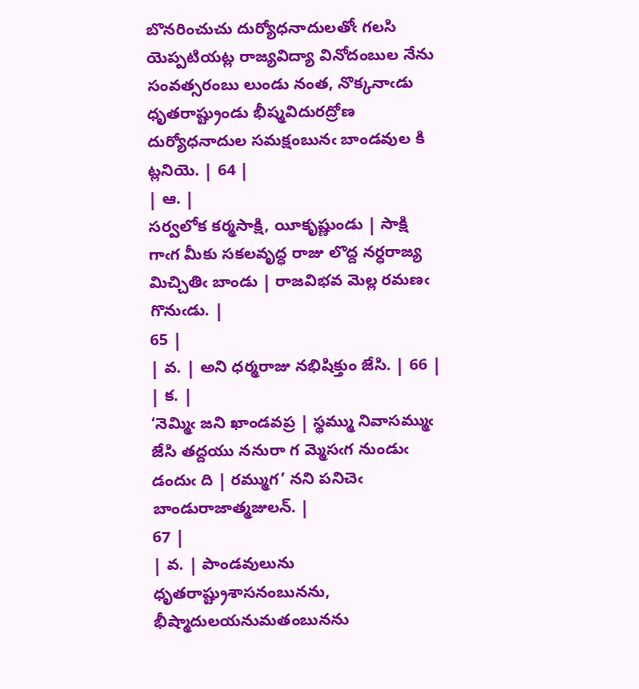బొనరించుచు దుర్యోధనాదులతోఁ గలసి యెప్పటియట్ల రాజ్యవిద్యా వినోదంబుల నేను సంవత్సరంబు లుండు నంత, నొక్కనాఁడు ధృతరాష్ట్రుండు భీష్మవిదురద్రోణ దుర్యోధనాదుల సమక్షంబునఁ బాండవుల కి ట్లనియె. | 64 |
| ఆ. |
సర్వలోక కర్మసాక్షి, యీకృష్ణుండు | సాక్షి గాఁగ మీకు సకలవృద్ధ రాజు లొద్ద నర్ధరాజ్య మిచ్చితిఁ బాండు | రాజవిభవ మెల్ల రమణఁ గొనుఁడు. |
65 |
| వ. | అని ధర్మరాజు నభిషిక్తుం జేసి. | 66 |
| క. |
‘నెమ్మిఁ జని ఖాండవప్ర | స్థమ్ము నివాసమ్ముఁ జేసి తద్దయు ననురా గ మ్మెసఁగ నుండుఁ డందుఁ ది | రమ్ముగ’ నని పనిచెఁ బాండురాజాత్మజులన్. |
67 |
| వ. | పాండవులును ధృతరాష్ట్రుశాసనంబునను, భీష్మాదులయనుమతంబునను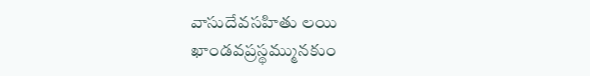వాసుదేవసహితు లయి ఖాండవప్రస్థమ్మునకుం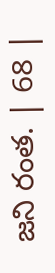జని రంత. | 68 |